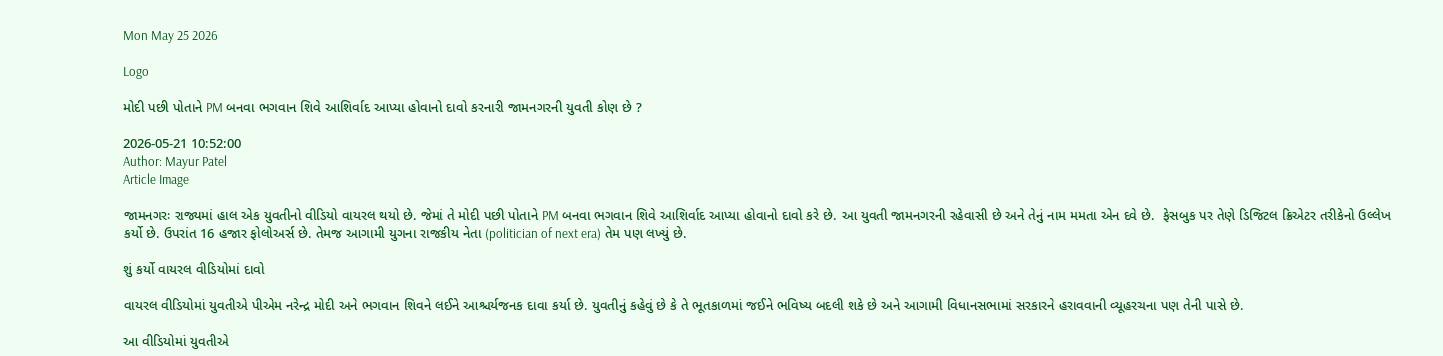Mon May 25 2026

Logo

મોદી પછી પોતાને PM બનવા ભગવાન શિવે આશિર્વાદ આપ્યા હોવાનો દાવો કરનારી જામનગરની યુવતી કોણ છે ?

2026-05-21 10:52:00
Author: Mayur Patel
Article Image

જામનગરઃ રાજ્યમાં હાલ એક યુવતીનો વીડિયો વાયરલ થયો છે. જેમાં તે મોદી પછી પોતાને PM બનવા ભગવાન શિવે આશિર્વાદ આપ્યા હોવાનો દાવો કરે છે. આ યુવતી જામનગરની રહેવાસી છે અને તેનું નામ મમતા એન દવે છે.  ફેસબુક પર તેણે ડિજિટલ ક્રિએટર તરીકેનો ઉલ્લેખ કર્યો છે. ઉપરાંત 16 હજાર ફોલોઅર્સ છે. તેમજ આગામી યુગના રાજકીય નેતા (politician of next era) તેમ પણ લખ્યું છે.

શું કર્યો વાયરલ વીડિયોમાં દાવો

વાયરલ વીડિયોમાં યુવતીએ પીએમ નરેન્દ્ર મોદી અને ભગવાન શિવને લઈને આશ્ચર્યજનક દાવા કર્યા છે. યુવતીનું કહેવું છે કે તે ભૂતકાળમાં જઈને ભવિષ્ય બદલી શકે છે અને આગામી વિધાનસભામાં સરકારને હરાવવાની વ્યૂહરચના પણ તેની પાસે છે.

આ વીડિયોમાં યુવતીએ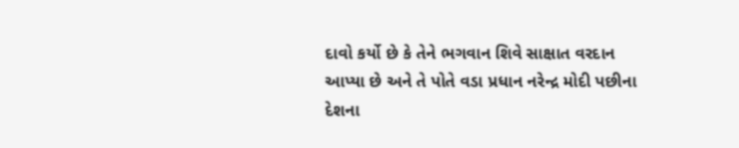દાવો કર્યો છે કે તેને ભગવાન શિવે સાક્ષાત વરદાન આપ્યા છે અને તે પોતે વડા પ્રધાન નરેન્દ્ર મોદી પછીના દેશના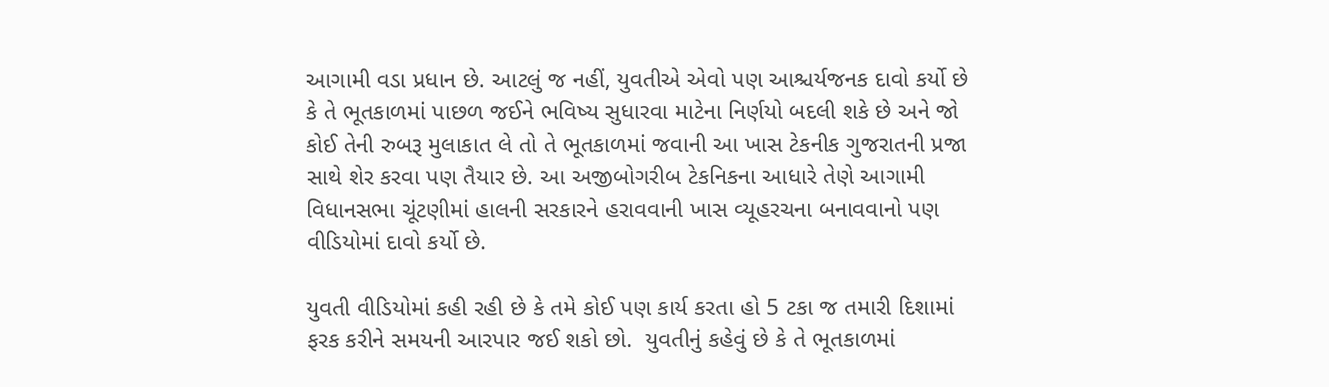આગામી વડા પ્રધાન છે. આટલું જ નહીં, યુવતીએ એવો પણ આશ્ચર્યજનક દાવો કર્યો છે કે તે ભૂતકાળમાં પાછળ જઈને ભવિષ્ય સુધારવા માટેના નિર્ણયો બદલી શકે છે અને જો કોઈ તેની રુબરૂ મુલાકાત લે તો તે ભૂતકાળમાં જવાની આ ખાસ ટેકનીક ગુજરાતની પ્રજા સાથે શેર કરવા પણ તૈયાર છે. આ અજીબોગરીબ ટેકનિકના આધારે તેણે આગામી વિધાનસભા ચૂંટણીમાં હાલની સરકારને હરાવવાની ખાસ વ્યૂહરચના બનાવવાનો પણ વીડિયોમાં દાવો કર્યો છે.

યુવતી વીડિયોમાં કહી રહી છે કે તમે કોઈ પણ કાર્ય કરતા હો 5 ટકા જ તમારી દિશામાં ફરક કરીને સમયની આરપાર જઈ શકો છો.  યુવતીનું કહેવું છે કે તે ભૂતકાળમાં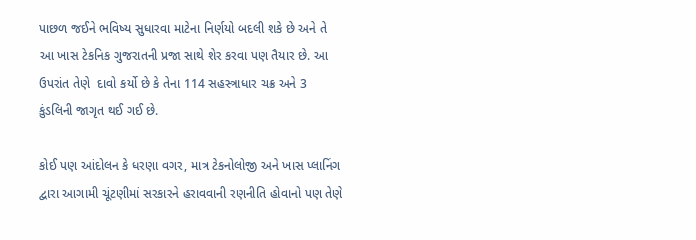પાછળ જઈને ભવિષ્ય સુધારવા માટેના નિર્ણયો બદલી શકે છે અને તે આ ખાસ ટેકનિક ગુજરાતની પ્રજા સાથે શેર કરવા પણ તૈયાર છે. આ ઉપરાંત તેણે  દાવો કર્યો છે કે તેના 114 સહસ્ત્રાધાર ચક્ર અને 3 કુંડલિની જાગૃત થઈ ગઈ છે.

કોઈ પણ આંદોલન કે ધરણા વગર, માત્ર ટેકનોલોજી અને ખાસ પ્લાનિંગ દ્વારા આગામી ચૂંટણીમાં સરકારને હરાવવાની રણનીતિ હોવાનો પણ તેણે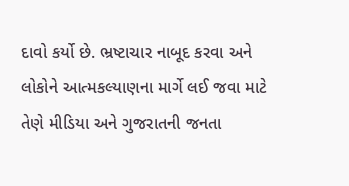દાવો કર્યો છે. ભ્રષ્ટાચાર નાબૂદ કરવા અને લોકોને આત્મકલ્યાણના માર્ગે લઈ જવા માટે તેણે મીડિયા અને ગુજરાતની જનતા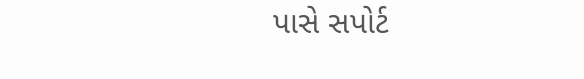પાસે સપોર્ટ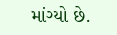માંગ્યો છે.